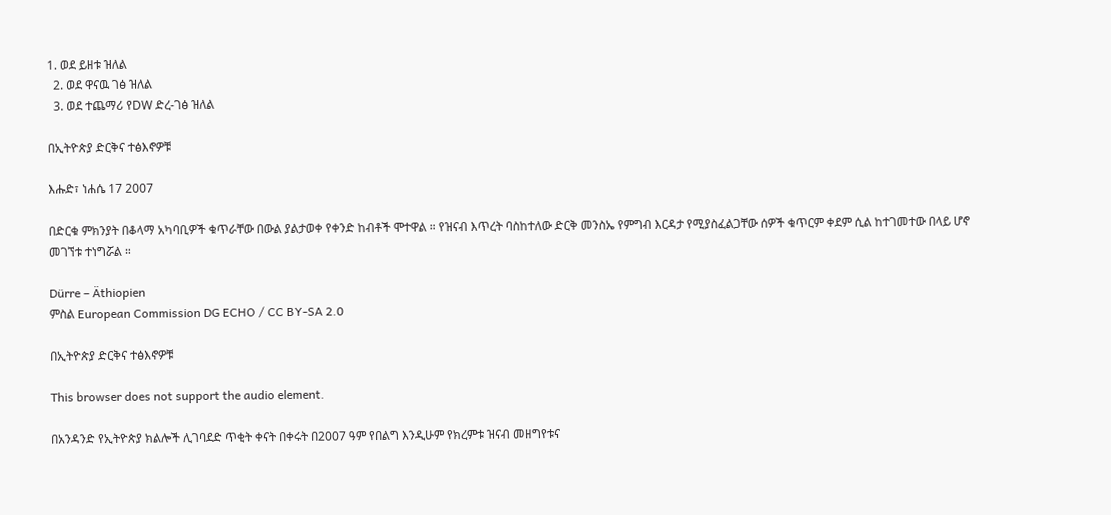1. ወደ ይዘቱ ዝለል
  2. ወደ ዋናዉ ገፅ ዝለል
  3. ወደ ተጨማሪ የDW ድረ-ገፅ ዝለል

በኢትዮጵያ ድርቅና ተፅእኖዎቹ

እሑድ፣ ነሐሴ 17 2007

በድርቁ ምክንያት በቆላማ አካባቢዎች ቁጥራቸው በውል ያልታወቀ የቀንድ ከብቶች ሞተዋል ። የዝናብ እጥረት ባስከተለው ድርቅ መንስኤ የምግብ እርዳታ የሚያስፈልጋቸው ሰዎች ቁጥርም ቀደም ሲል ከተገመተው በላይ ሆኖ መገኘቱ ተነግሯል ።

Dürre – Äthiopien
ምስል European Commission DG ECHO / CC BY-SA 2.0

በኢትዮጵያ ድርቅና ተፅእኖዎቹ

This browser does not support the audio element.

በአንዳንድ የኢትዮጵያ ክልሎች ሊገባደድ ጥቂት ቀናት በቀሩት በ2007 ዓም የበልግ እንዲሁም የክረምቱ ዝናብ መዘግየቱና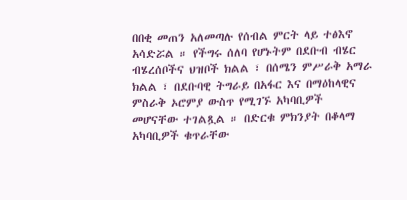በበቂ መጠን አለመጣሉ የሰብል ምርት ላይ ተፅእኖ አሳድሯል ። የችግሩ ሰለባ የሆኑትም በደቡብ ብሄር ብሄረሰቦችና ህዝቦች ክልል ፣ በሰሜን ምሥራቅ አማራ ክልል ፣ በደቡባዊ ትግራይ በአፋር እና በማዕከላዊና ምስራቅ ኦሮምያ ውስጥ የሚገኙ አካባቢዎች መሆናቸው ተገልጿል ። በድርቁ ምክንያት በቆላማ አካባቢዎች ቁጥራቸው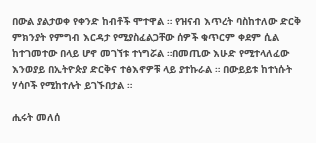በውል ያልታወቀ የቀንድ ከብቶች ሞተዋል ። የዝናብ እጥረት ባስከተለው ድርቅ ምክንያት የምግብ እርዳታ የሚያስፈልጋቸው ሰዎች ቁጥርም ቀደም ሲል ከተገመተው በላይ ሆኖ መገኘቱ ተነግሯል ።በመጢው እሁድ የሚተላለፈው እንወያይ በኢትዮጵያ ድርቅና ተፅእኖዎቹ ላይ ያተኩራል ። በውይይቱ ከተነሱት ሃሳቦች የሚከተሉት ይገኙበታል ።

ሒሩት መለሰ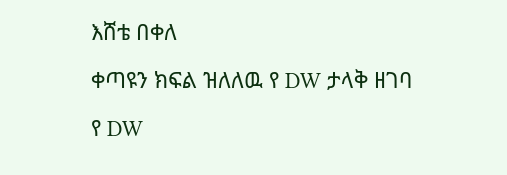እሸቴ በቀለ

ቀጣዩን ክፍል ዝለለዉ የ DW ታላቅ ዘገባ

የ DW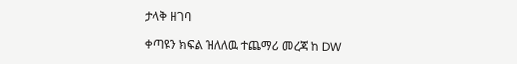ታላቅ ዘገባ

ቀጣዩን ክፍል ዝለለዉ ተጨማሪ መረጃ ከ DW